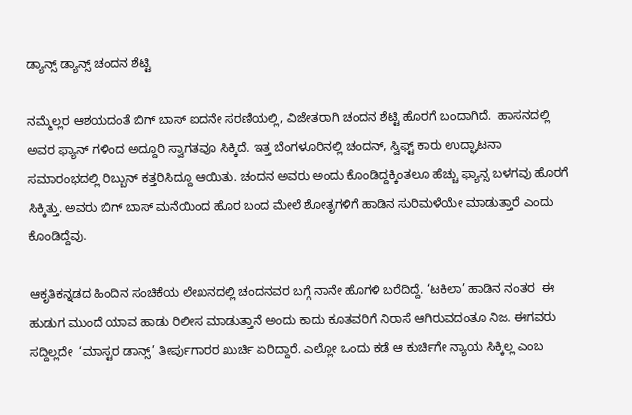ಡ್ಯಾನ್ಸ್ ಡ್ಯಾನ್ಸ್ ಚಂದನ ಶೆಟ್ಟಿ

ನಮ್ಮೆಲ್ಲರ ಆಶಯದಂತೆ ಬಿಗ್ ಬಾಸ್ ಐದನೇ ಸರಣಿಯಲ್ಲಿ, ವಿಜೇತರಾಗಿ ಚಂದನ ಶೆಟ್ಟಿ ಹೊರಗೆ ಬಂದಾಗಿದೆ.  ಹಾಸನದಲ್ಲಿ ಅವರ ಫ್ಯಾನ್ ಗಳಿಂದ ಅದ್ದೂರಿ ಸ್ವಾಗತವೂ ಸಿಕ್ಕಿದೆ. ಇತ್ತ ಬೆಂಗಳೂರಿನಲ್ಲಿ ಚಂದನ್, ಸ್ವಿಫ್ಟ್ ಕಾರು ಉದ್ಘಾಟನಾ ಸಮಾರಂಭದಲ್ಲಿ ರಿಬ್ಬುನ್ ಕತ್ತರಿಸಿದ್ದೂ ಆಯಿತು. ಚಂದನ ಅವರು ಅಂದು ಕೊಂಡಿದ್ದಕ್ಕಿಂತಲೂ ಹೆಚ್ಚು ಫ್ಯಾನ್ಸ ಬಳಗವು ಹೊರಗೆ ಸಿಕ್ಕಿತ್ತು. ಅವರು ಬಿಗ್ ಬಾಸ್ ಮನೆಯಿಂದ ಹೊರ ಬಂದ ಮೇಲೆ ಶೋತೃಗಳಿಗೆ ಹಾಡಿನ ಸುರಿಮಳೆಯೇ ಮಾಡುತ್ತಾರೆ ಎಂದು ಕೊಂಡಿದ್ದೆವು.

ಆಕೃತಿಕನ್ನಡದ ಹಿಂದಿನ ಸಂಚಿಕೆಯ ಲೇಖನದಲ್ಲಿ ಚಂದನವರ ಬಗ್ಗೆ ನಾನೇ ಹೊಗಳಿ ಬರೆದಿದ್ದೆ. ‘ಟಕಿಲಾ’ ಹಾಡಿನ ನಂತರ  ಈ ಹುಡುಗ ಮುಂದೆ ಯಾವ ಹಾಡು ರಿಲೀಸ ಮಾಡುತ್ತಾನೆ ಅಂದು ಕಾದು ಕೂತವರಿಗೆ ನಿರಾಸೆ ಆಗಿರುವದಂತೂ ನಿಜ. ಈಗವರು ಸದ್ದಿಲ್ಲದೇ  ‘ಮಾಸ್ಟರ ಡಾನ್ಸ್’ ತೀರ್ಪುಗಾರರ ಖುರ್ಚಿ ಏರಿದ್ದಾರೆ. ಎಲ್ಲೋ ಒಂದು ಕಡೆ ಆ ಕುರ್ಚಿಗೇ ನ್ಯಾಯ ಸಿಕ್ಕಿಲ್ಲ ಎಂಬ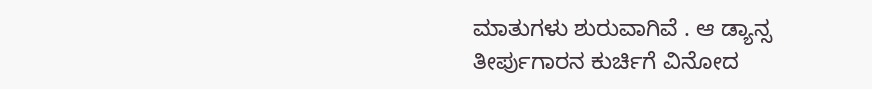ಮಾತುಗಳು ಶುರುವಾಗಿವೆ . ಆ ಡ್ಯಾನ್ಸ ತೀರ್ಪುಗಾರನ ಕುರ್ಚಿಗೆ ವಿನೋದ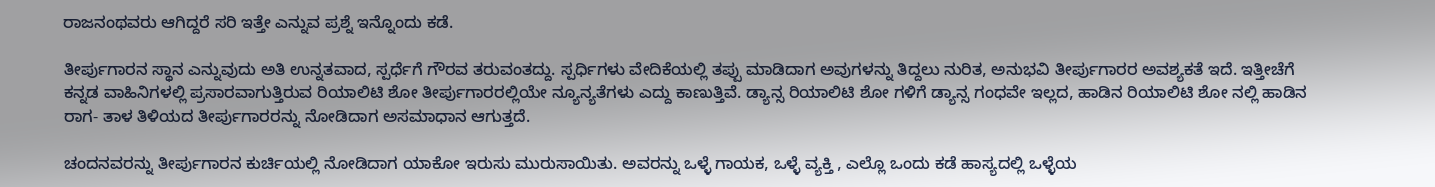ರಾಜನಂಥವರು ಆಗಿದ್ದರೆ ಸರಿ ಇತ್ತೇ ಎನ್ನುವ ಪ್ರಶ್ನೆ ಇನ್ನೊಂದು ಕಡೆ.

ತೀರ್ಪುಗಾರನ ಸ್ಥಾನ ಎನ್ನುವುದು ಅತಿ ಉನ್ನತವಾದ, ಸ್ಪರ್ಧೆಗೆ ಗೌರವ ತರುವಂತದ್ದು. ಸ್ಪರ್ಧಿಗಳು ವೇದಿಕೆಯಲ್ಲಿ ತಪ್ಪು ಮಾಡಿದಾಗ ಅವುಗಳನ್ನು ತಿದ್ದಲು ನುರಿತ, ಅನುಭವಿ ತೀರ್ಪುಗಾರರ ಅವಶ್ಯಕತೆ ಇದೆ. ಇತ್ತೀಚೆಗೆ ಕನ್ನಡ ವಾಹಿನಿಗಳಲ್ಲಿ ಪ್ರಸಾರವಾಗುತ್ತಿರುವ ರಿಯಾಲಿಟಿ ಶೋ ತೀರ್ಪುಗಾರರಲ್ಲಿಯೇ ನ್ಯೂನ್ಯತೆಗಳು ಎದ್ದು ಕಾಣುತ್ತಿವೆ. ಡ್ಯಾನ್ಸ ರಿಯಾಲಿಟಿ ಶೋ ಗಳಿಗೆ ಡ್ಯಾನ್ಸ ಗಂಧವೇ ಇಲ್ಲದ, ಹಾಡಿನ ರಿಯಾಲಿಟಿ ಶೋ ನಲ್ಲಿ ಹಾಡಿನ ರಾಗ- ತಾಳ ತಿಳಿಯದ ತೀರ್ಪುಗಾರರನ್ನು ನೋಡಿದಾಗ ಅಸಮಾಧಾನ ಆಗುತ್ತದೆ.

ಚಂದನವರನ್ನು ತೀರ್ಪುಗಾರನ ಕುರ್ಚಿಯಲ್ಲಿ ನೋಡಿದಾಗ ಯಾಕೋ ಇರುಸು ಮುರುಸಾಯಿತು. ಅವರನ್ನು ಒಳ್ಳೆ ಗಾಯಕ, ಒಳ್ಳೆ ವ್ಯಕ್ತಿ , ಎಲ್ಲೊ ಒಂದು ಕಡೆ ಹಾಸ್ಯದಲ್ಲಿ ಒಳ್ಳೆಯ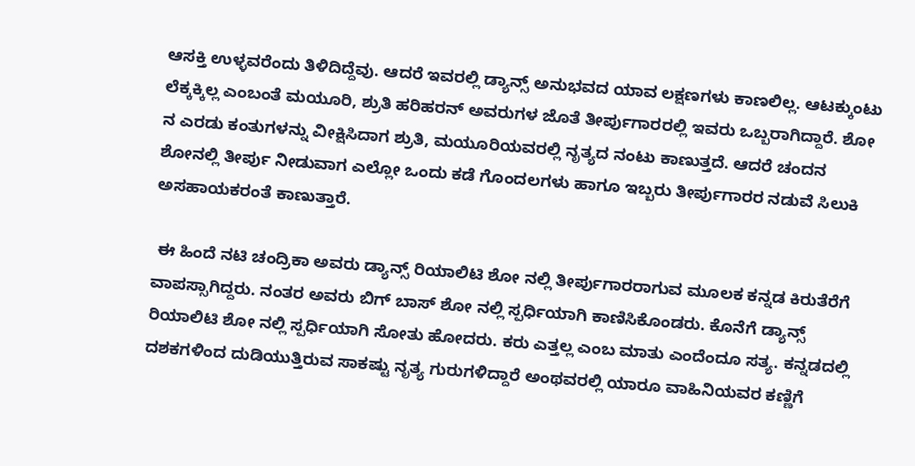ಆಸಕ್ತಿ ಉಳ್ಳವರೆಂದು ತಿಳಿದಿದ್ದೆವು. ಆದರೆ ಇವರಲ್ಲಿ ಡ್ಯಾನ್ಸ್ ಅನುಭವದ ಯಾವ ಲಕ್ಷಣಗಳು ಕಾಣಲಿಲ್ಲ. ಆಟಕ್ಕುಂಟು ಲೆಕ್ಕಕ್ಕಿಲ್ಲ ಎಂಬಂತೆ ಮಯೂರಿ, ಶ್ರುತಿ ಹರಿಹರನ್ ಅವರುಗಳ ಜೊತೆ ತೀರ್ಪುಗಾರರಲ್ಲಿ ಇವರು ಒಬ್ಬರಾಗಿದ್ದಾರೆ. ಶೋ ನ ಎರಡು ಕಂತುಗಳನ್ನು ವೀಕ್ಷಿಸಿದಾಗ ಶ್ರುತಿ, ಮಯೂರಿಯವರಲ್ಲಿ ನೃತ್ಯದ ನಂಟು ಕಾಣುತ್ತದೆ. ಆದರೆ ಚಂದನ ಶೋನಲ್ಲಿ ತೀರ್ಪು ನೀಡುವಾಗ ಎಲ್ಲೋ ಒಂದು ಕಡೆ ಗೊಂದಲಗಳು ಹಾಗೂ ಇಬ್ಬರು ತೀರ್ಪುಗಾರರ ನಡುವೆ ಸಿಲುಕಿ ಅಸಹಾಯಕರಂತೆ ಕಾಣುತ್ತಾರೆ.

 ಈ ಹಿಂದೆ ನಟಿ ಚಂದ್ರಿಕಾ ಅವರು ಡ್ಯಾನ್ಸ್ ರಿಯಾಲಿಟಿ ಶೋ ನಲ್ಲಿ ತೀರ್ಪುಗಾರರಾಗುವ ಮೂಲಕ ಕನ್ನಡ ಕಿರುತೆರೆಗೆ ವಾಪಸ್ಸಾಗಿದ್ದರು. ನಂತರ ಅವರು ಬಿಗ್ ಬಾಸ್ ಶೋ ನಲ್ಲಿ ಸ್ಪರ್ಧಿಯಾಗಿ ಕಾಣಿಸಿಕೊಂಡರು. ಕೊನೆಗೆ ಡ್ಯಾನ್ಸ್ ರಿಯಾಲಿಟಿ ಶೋ ನಲ್ಲಿ ಸ್ಪರ್ಧಿಯಾಗಿ ಸೋತು ಹೋದರು. ಕರು ಎತ್ತಲ್ಲ ಎಂಬ ಮಾತು ಎಂದೆಂದೂ ಸತ್ಯ. ಕನ್ನಡದಲ್ಲಿ ದಶಕಗಳಿಂದ ದುಡಿಯುತ್ತಿರುವ ಸಾಕಷ್ಟು ನೃತ್ಯ ಗುರುಗಳಿದ್ದಾರೆ ಅಂಥವರಲ್ಲಿ ಯಾರೂ ವಾಹಿನಿಯವರ ಕಣ್ಣಿಗೆ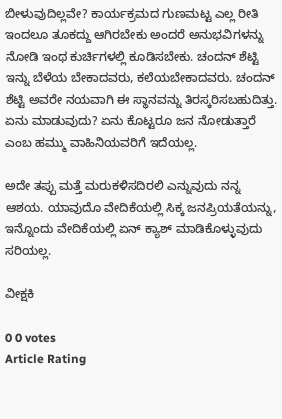ಬೀಳುವುದಿಲ್ಲವೇ? ಕಾರ್ಯಕ್ರಮದ ಗುಣಮಟ್ಟ ಎಲ್ಲ ರೀತಿ ಇಂದಲೂ ತೂಕದ್ದು ಆಗಿರಬೇಕು ಅಂದರೆ ಅನುಭವಿಗಳನ್ನು ನೋಡಿ ಇಂಥ ಕುರ್ಚಿಗಳಲ್ಲಿ ಕೂಡಿಸಬೇಕು. ಚಂದನ್ ಶೆಟ್ಟಿ ಇನ್ನು ಬೆಳೆಯ ಬೇಕಾದವರು, ಕಲೆಯಬೇಕಾದವರು. ಚಂದನ್ ಶೆಟ್ಟಿ ಅವರೇ ನಯವಾಗಿ ಈ ಸ್ಥಾನವನ್ನು ತಿರಸ್ಕರಿಸಬಹುದಿತ್ತು. ಏನು ಮಾಡುವುದು? ಏನು ಕೊಟ್ಟರೂ ಜನ ನೋಡುತ್ತಾರೆ ಎಂಬ ಹಮ್ಮು ವಾಹಿನಿಯವರಿಗೆ ಇದೆಯಲ್ಲ.

ಅದೇ ತಪ್ಪು ಮತ್ತೆ ಮರುಕಳಿಸದಿರಲಿ ಎನ್ನುವುದು ನನ್ನ ಆಶಯ. ಯಾವುದೊ ವೇದಿಕೆಯಲ್ಲಿ ಸಿಕ್ಕ ಜನಪ್ರಿಯತೆಯನ್ನು, ಇನ್ನೊಂದು ವೇದಿಕೆಯಲ್ಲಿ ಏನ್ ಕ್ಯಾಶ್ ಮಾಡಿಕೊಳ್ಳುವುದು ಸರಿಯಲ್ಲ.

ವೀಕ್ಷಕಿ

0 0 votes
Article Rating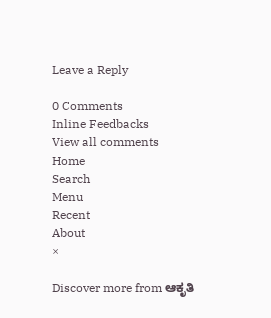Leave a Reply

0 Comments
Inline Feedbacks
View all comments
Home
Search
Menu
Recent
About
×

Discover more from ಆಕೃತಿ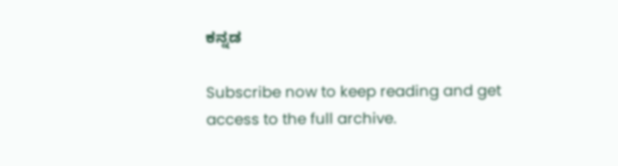ಕನ್ನಡ

Subscribe now to keep reading and get access to the full archive.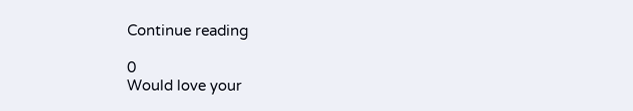Continue reading

0
Would love your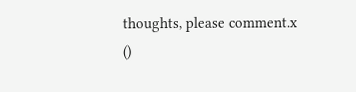thoughts, please comment.x
()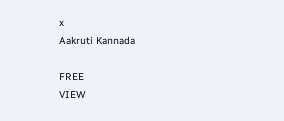x
Aakruti Kannada

FREE
VIEW